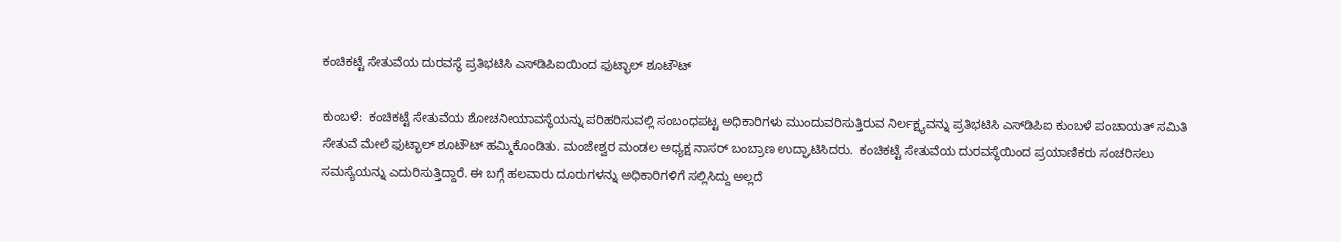ಕಂಚಿಕಟ್ಟೆ ಸೇತುವೆಯ ದುರವಸ್ಥೆ ಪ್ರತಿಭಟಿಸಿ ಎಸ್‌ಡಿಪಿಐಯಿಂದ ಫುಟ್ಭಾಲ್ ಶೂಟೌಟ್

ಕುಂಬಳೆ:  ಕಂಚಿಕಟ್ಟೆ ಸೇತುವೆಯ ಶೋಚನೀಯಾವಸ್ಥೆಯನ್ನು ಪರಿಹರಿಸುವಲ್ಲಿ ಸಂಬಂಧಪಟ್ಟ ಅಧಿಕಾರಿಗಳು ಮುಂದುವರಿಸುತ್ತಿರುವ ನಿರ್ಲಕ್ಷ್ಯವನ್ನು ಪ್ರತಿಭಟಿಸಿ ಎಸ್‌ಡಿಪಿಐ ಕುಂಬಳೆ ಪಂಚಾಯತ್ ಸಮಿತಿ  ಸೇತುವೆ ಮೇಲೆ ಫುಟ್ಭಾಲ್ ಶೂಟೌಟ್ ಹಮ್ಮಿಕೊಂಡಿತು. ಮಂಜೇಶ್ವರ ಮಂಡಲ ಅಧ್ಯಕ್ಷ ನಾಸರ್ ಬಂಬ್ರಾಣ ಉದ್ಘಾಟಿಸಿದರು.  ಕಂಚಿಕಟ್ಟೆ ಸೇತುವೆಯ ದುರವಸ್ಥೆಯಿಂದ ಪ್ರಯಾಣಿಕರು ಸಂಚರಿಸಲು ಸಮಸ್ಯೆಯನ್ನು ಎದುರಿಸುತ್ತಿದ್ದಾರೆ. ಈ ಬಗ್ಗೆ ಹಲವಾರು ದೂರುಗಳನ್ನು ಅಧಿಕಾರಿಗಳಿಗೆ ಸಲ್ಲಿಸಿದ್ದು ಅಲ್ಲದೆ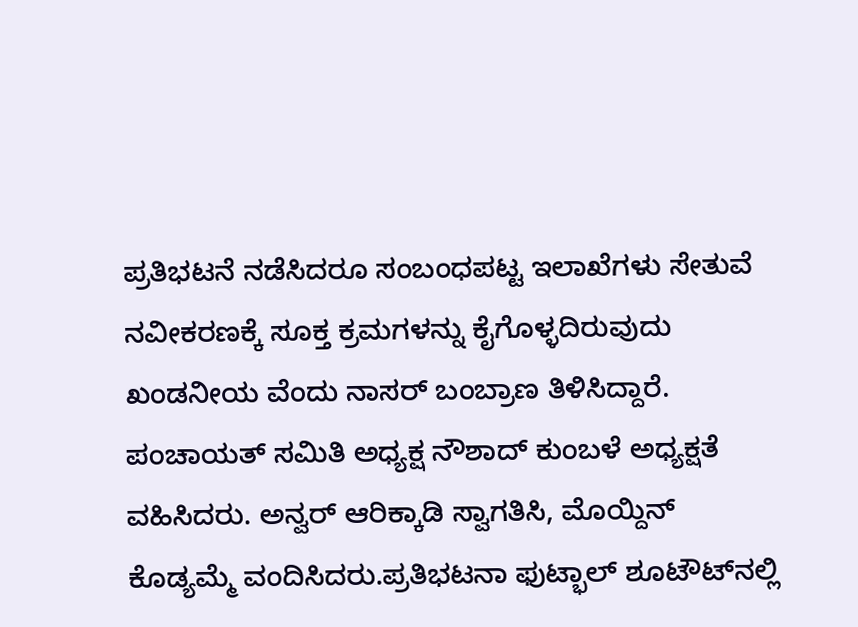ಪ್ರತಿಭಟನೆ ನಡೆಸಿದರೂ ಸಂಬಂಧಪಟ್ಟ ಇಲಾಖೆಗಳು ಸೇತುವೆ ನವೀಕರಣಕ್ಕೆ ಸೂಕ್ತ ಕ್ರಮಗಳನ್ನು ಕೈಗೊಳ್ಳದಿರುವುದು ಖಂಡನೀಯ ವೆಂದು ನಾಸರ್ ಬಂಬ್ರಾಣ ತಿಳಿಸಿದ್ದಾರೆ. ಪಂಚಾಯತ್ ಸಮಿತಿ ಅಧ್ಯಕ್ಷ ನೌಶಾದ್ ಕುಂಬಳೆ ಅಧ್ಯಕ್ಷತೆ ವಹಿಸಿದರು. ಅನ್ವರ್ ಆರಿಕ್ಕಾಡಿ ಸ್ವಾಗತಿಸಿ, ಮೊಯ್ದಿನ್ ಕೊಡ್ಯಮ್ಮೆ ವಂದಿಸಿದರು.ಪ್ರತಿಭಟನಾ ಫುಟ್ಭಾಲ್ ಶೂಟೌಟ್‌ನಲ್ಲಿ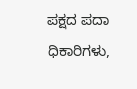ಪಕ್ಷದ ಪದಾ ಧಿಕಾರಿಗಳು,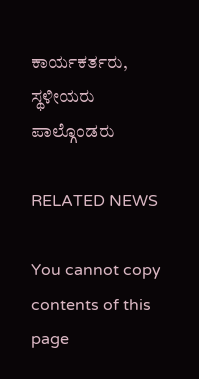ಕಾರ್ಯಕರ್ತರು, ಸ್ಥಳೀಯರು ಪಾಲ್ಗೊಂಡರು

RELATED NEWS

You cannot copy contents of this page